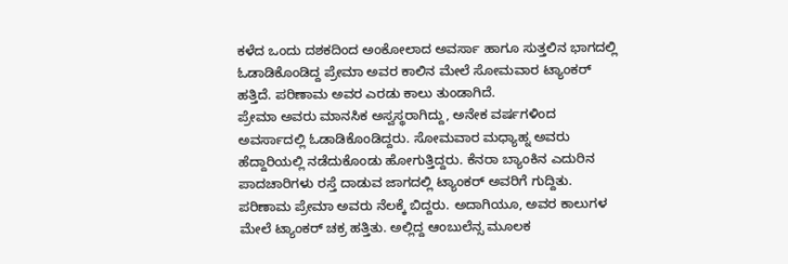ಕಳೆದ ಒಂದು ದಶಕದಿಂದ ಅಂಕೋಲಾದ ಅವರ್ಸಾ ಹಾಗೂ ಸುತ್ತಲಿನ ಭಾಗದಲ್ಲಿ ಓಡಾಡಿಕೊಂಡಿದ್ದ ಪ್ರೇಮಾ ಅವರ ಕಾಲಿನ ಮೇಲೆ ಸೋಮವಾರ ಟ್ಯಾಂಕರ್ ಹತ್ತಿದೆ. ಪರಿಣಾಮ ಅವರ ಎರಡು ಕಾಲು ತುಂಡಾಗಿದೆ.
ಪ್ರೇಮಾ ಅವರು ಮಾನಸಿಕ ಅಸ್ವಸ್ಥರಾಗಿದ್ದು, ಅನೇಕ ವರ್ಷಗಳಿಂದ ಅವರ್ಸಾದಲ್ಲಿ ಓಡಾಡಿಕೊಂಡಿದ್ದರು. ಸೋಮವಾರ ಮಧ್ಯಾಹ್ನ ಅವರು ಹೆದ್ದಾರಿಯಲ್ಲಿ ನಡೆದುಕೊಂಡು ಹೋಗುತ್ತಿದ್ದರು. ಕೆನರಾ ಬ್ಯಾಂಕಿನ ಎದುರಿನ ಪಾದಚಾರಿಗಳು ರಸ್ತೆ ದಾಡುವ ಜಾಗದಲ್ಲಿ ಟ್ಯಾಂಕರ್ ಅವರಿಗೆ ಗುದ್ದಿತು.
ಪರಿಣಾಮ ಪ್ರೇಮಾ ಅವರು ನೆಲಕ್ಕೆ ಬಿದ್ದರು. ಅದಾಗಿಯೂ, ಅವರ ಕಾಲುಗಳ ಮೇಲೆ ಟ್ಯಾಂಕರ್ ಚಕ್ರ ಹತ್ತಿತು. ಅಲ್ಲಿದ್ದ ಆಂಬುಲೆನ್ಸ ಮೂಲಕ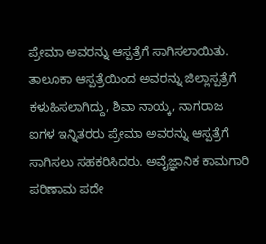ಪ್ರೇಮಾ ಅವರನ್ನು ಆಸ್ಪತ್ರೆಗೆ ಸಾಗಿಸಲಾಯಿತು. ತಾಲೂಕಾ ಆಸ್ಪತ್ರೆಯಿಂದ ಅವರನ್ನು ಜಿಲ್ಲಾಸ್ಪತ್ರೆಗೆ ಕಳುಹಿಸಲಾಗಿದ್ದು, ಶಿವಾ ನಾಯ್ಕ, ನಾಗರಾಜ ಐಗಳ ಇನ್ನಿತರರು ಪ್ರೇಮಾ ಅವರನ್ನು ಆಸ್ಪತ್ರೆಗೆ ಸಾಗಿಸಲು ಸಹಕರಿಸಿದರು. ಅವೈಜ್ಞಾನಿಕ ಕಾಮಗಾರಿ ಪರಿಣಾಮ ಪದೇ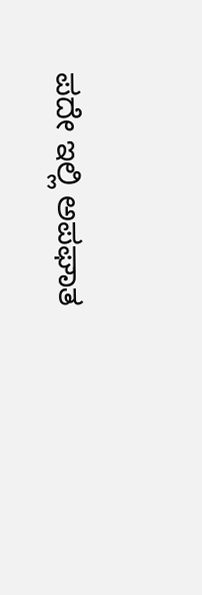ಪದೇ ಇಲ್ಲಿ ಅಪಘಾತ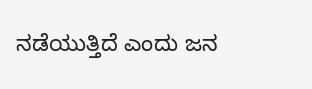ನಡೆಯುತ್ತಿದೆ ಎಂದು ಜನ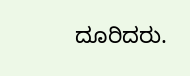ದೂರಿದರು.